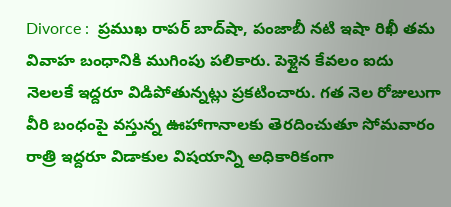Divorce :  ప్రముఖ రాపర్ బాద్‌షా, పంజాబీ నటి ఇషా రిఖీ తమ వివాహ బంధానికి ముగింపు పలికారు. పెళ్లైన కేవలం ఐదు నెలలకే ఇద్దరూ విడిపోతున్నట్లు ప్రకటించారు. గత నెల రోజులుగా వీరి బంధంపై వస్తున్న ఊహాగానాలకు తెరదించుతూ సోమవారం రాత్రి ఇద్దరూ విడాకుల విషయాన్ని అధికారికంగా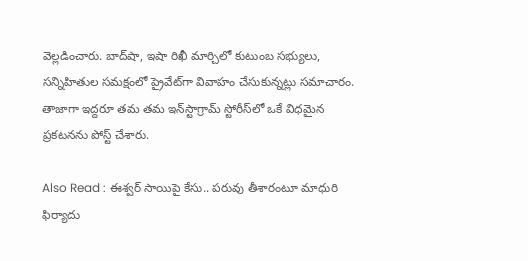వెల్లడించారు. బాద్‌షా, ఇషా రిఖీ మార్చిలో కుటుంబ సభ్యులు, సన్నిహితుల సమక్షంలో ప్రైవేట్‌గా వివాహం చేసుకున్నట్లు సమాచారం. తాజాగా ఇద్దరూ తమ తమ ఇన్‌స్టాగ్రామ్ స్టోరీస్‌లో ఒకే విధమైన ప్రకటనను పోస్ట్ చేశారు.

Also Read : ఈశ్వర్ సాయిపై కేసు.. పరువు తీశారంటూ మాధురి ఫిర్యాదు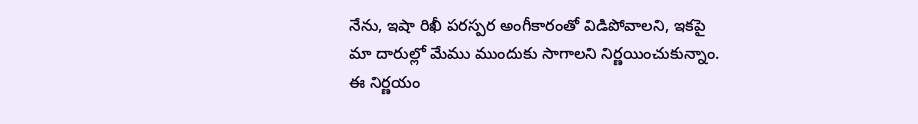నేను, ఇషా రిఖీ పరస్పర అంగీకారంతో విడిపోవాలని, ఇకపై మా దారుల్లో మేము ముందుకు సాగాలని నిర్ణయించుకున్నాం. ఈ నిర్ణయం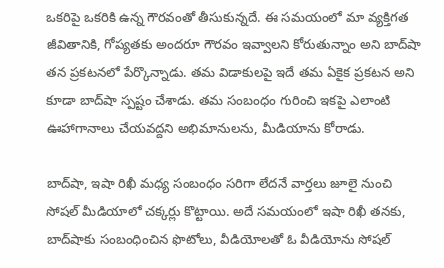ఒకరిపై ఒకరికి ఉన్న గౌరవంతో తీసుకున్నదే. ఈ సమయంలో మా వ్యక్తిగత జీవితానికి, గోప్యతకు అందరూ గౌరవం ఇవ్వాలని కోరుతున్నాం అని బాద్‌షా తన ప్రకటనలో పేర్కొన్నాడు. తమ విడాకులపై ఇదే తమ ఏకైక ప్రకటన అని కూడా బాద్‌షా స్పష్టం చేశాడు. తమ సంబంధం గురించి ఇకపై ఎలాంటి ఊహాగానాలు చేయవద్దని అభిమానులను, మీడియాను కోరాడు.

బాద్‌షా, ఇషా రిఖీ మధ్య సంబంధం సరిగా లేదనే వార్తలు జూలై నుంచి సోషల్ మీడియాలో చక్కర్లు కొట్టాయి. అదే సమయంలో ఇషా రిఖీ తనకు, బాద్‌షాకు సంబంధించిన ఫొటోలు, వీడియోలతో ఓ వీడియోను సోషల్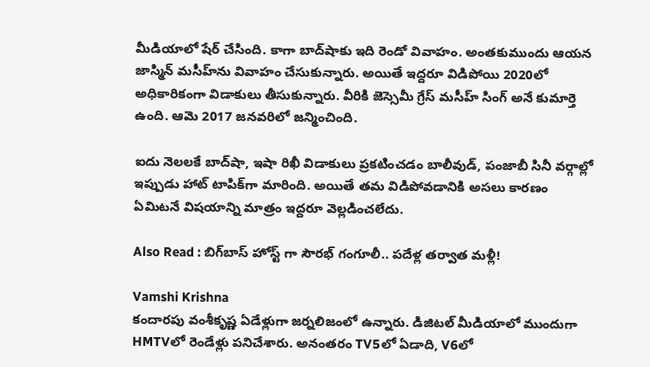మీడియాలో షేర్ చేసింది. కాగా బాద్‌షాకు ఇది రెండో వివాహం. అంతకుముందు ఆయన జాస్మిన్ మసీహ్‌ను వివాహం చేసుకున్నారు. అయితే ఇద్దరూ విడిపోయి 2020లో అధికారికంగా విడాకులు తీసుకున్నారు. వీరికి జెస్సెమీ గ్రేస్ మసీహ్ సింగ్ అనే కుమార్తె ఉంది. ఆమె 2017 జనవరిలో జన్మించింది.

ఐదు నెలలకే బాద్‌షా, ఇషా రిఖీ విడాకులు ప్రకటించడం బాలీవుడ్, పంజాబీ సినీ వర్గాల్లో ఇప్పుడు హాట్ టాపిక్‌గా మారింది. అయితే తమ విడిపోవడానికి అసలు కారణం ఏమిటనే విషయాన్ని మాత్రం ఇద్దరూ వెల్లడించలేదు.

Also Read : బిగ్‌బాస్‌ హోస్ట్ గా సౌరభ్‌ గంగూలీ.. పదేళ్ల తర్వాత మళ్లీ!

Vamshi Krishna
కందారపు వంశీకృష్ణ ఏడేళ్లుగా జర్నలిజంలో ఉన్నారు. డిజిటల్ మీడియాలో ముందుగా HMTVలో రెండేళ్లు పనిచేశారు. అనంతరం TV5లో ఏడాది, V6లో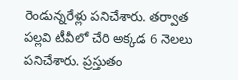రెండున్నరేళ్లు పనిచేశారు. తర్వాత పల్లవి టీవీలో చేరి అక్కడ 6 నెలలు పనిచేశారు. ప్రస్తుతం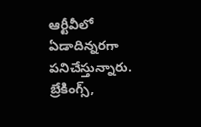ఆర్టీవీలో ఏడాదిన్నరగా పనిచేస్తున్నారు. బ్రేకింగ్స్,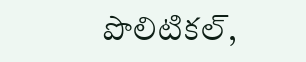పొలిటికల్,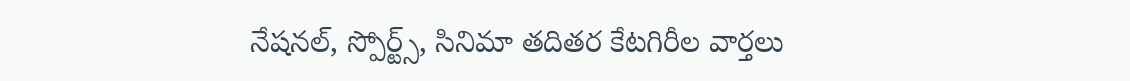నేషనల్, స్పోర్ట్స్, సినిమా తదితర కేటగిరీల వార్తలు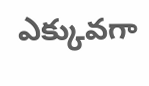ఎక్కువగా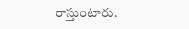రాస్తుంటారు.